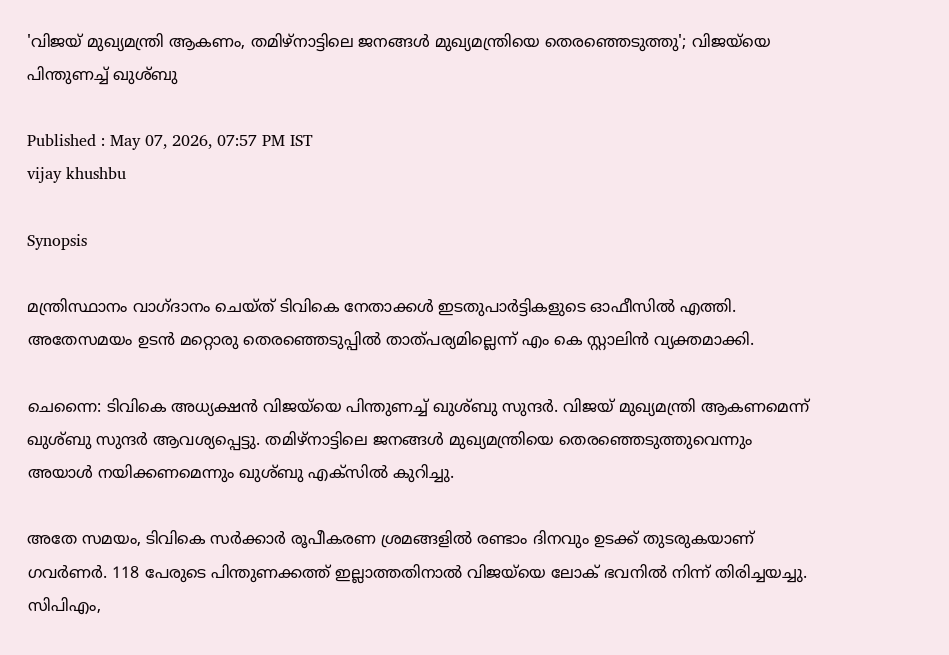'വിജയ് മുഖ്യമന്ത്രി ആകണം, തമിഴ്നാട്ടിലെ ജനങ്ങൾ മുഖ്യമന്ത്രിയെ തെരഞ്ഞെടുത്തു'; വിജയ്‍യെ പിന്തുണച്ച് ഖുശ്ബു

Published : May 07, 2026, 07:57 PM IST
vijay khushbu

Synopsis

മന്ത്രിസ്ഥാനം വാഗ്ദാനം ചെയ്ത് ടിവികെ നേതാക്കൾ ഇടതുപാർട്ടികളുടെ ഓഫീസിൽ എത്തി. അതേസമയം ഉടൻ മറ്റൊരു തെരഞ്ഞെടുപ്പിൽ താത്പര്യമില്ലെന്ന് എം കെ സ്റ്റാലിൻ വ്യക്തമാക്കി.

ചെന്നൈ: ടിവികെ അധ്യക്ഷൻ വിജയ്‍യെ പിന്തുണച്ച് ഖുശ്ബു സുന്ദർ. വിജയ് മുഖ്യമന്ത്രി ആകണമെന്ന് ഖുശ്ബു സുന്ദർ ആവശ്യപ്പെട്ടു. തമിഴ്നാട്ടിലെ ജനങ്ങൾ മുഖ്യമന്ത്രിയെ തെരഞ്ഞെടുത്തുവെന്നും അയാൾ നയിക്കണമെന്നും ഖുശ്ബു എക്സിൽ കുറിച്ചു.

അതേ സമയം, ടിവികെ സർക്കാർ രൂപീകരണ ശ്രമങ്ങളിൽ രണ്ടാം ദിനവും ഉടക്ക് തുടരുകയാണ് ഗവർണർ. 118 പേരുടെ പിന്തുണക്കത്ത് ഇല്ലാത്തതിനാൽ വിജയ്‍യെ ലോക് ഭവനിൽ നിന്ന് തിരിച്ചയച്ചു. സിപിഎം,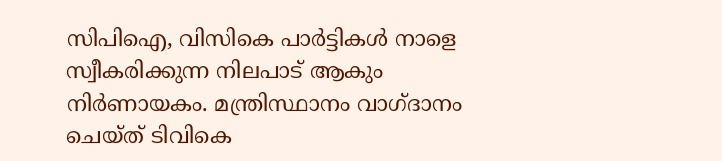സിപിഐ, വിസികെ പാർട്ടികൾ നാളെ സ്വീകരിക്കുന്ന നിലപാട് ആകും നിർണായകം. മന്ത്രിസ്ഥാനം വാഗ്ദാനം ചെയ്ത് ടിവികെ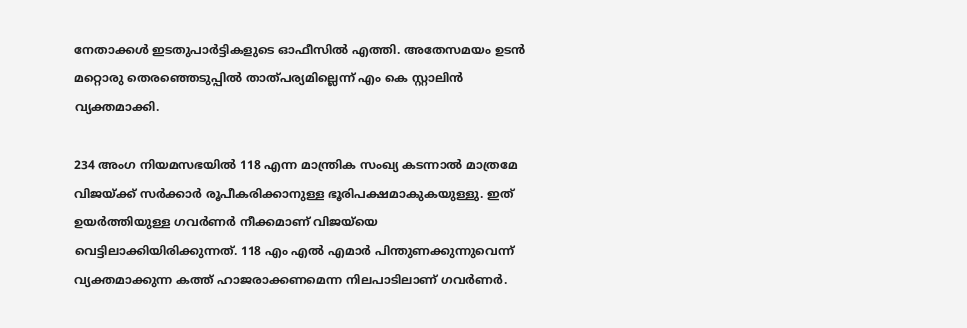നേതാക്കൾ ഇടതുപാർട്ടികളുടെ ഓഫീസിൽ എത്തി. അതേസമയം ഉടൻ മറ്റൊരു തെരഞ്ഞെടുപ്പിൽ താത്പര്യമില്ലെന്ന് എം കെ സ്റ്റാലിൻ വ്യക്തമാക്കി.

234 അംഗ നിയമസഭയിൽ 118 എന്ന മാന്ത്രിക സംഖ്യ കടന്നാൽ മാത്രമേ വിജയ്ക്ക് സർക്കാർ രൂപീകരിക്കാനുള്ള ഭൂരിപക്ഷമാകുകയുള്ളു. ഇത് ഉയർത്തിയുള്ള ഗവർണർ നീക്കമാണ് വിജയ്‍യെ വെട്ടിലാക്കിയിരിക്കുന്നത്. 118 എം എൽ എമാർ പിന്തുണക്കുന്നുവെന്ന് വ്യക്തമാക്കുന്ന കത്ത് ഹാജരാക്കണമെന്ന നിലപാടിലാണ് ഗവർണർ.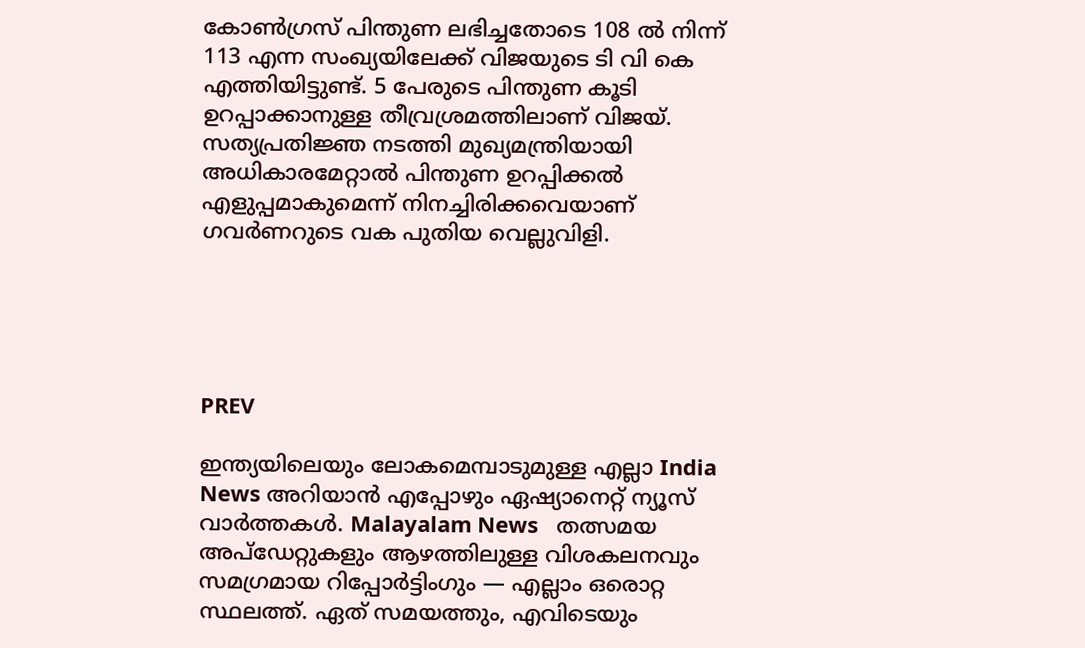കോൺഗ്രസ് പിന്തുണ ലഭിച്ചതോടെ 108 ൽ നിന്ന് 113 എന്ന സംഖ്യയിലേക്ക് വിജയുടെ ടി വി കെ എത്തിയിട്ടുണ്ട്. 5 പേരുടെ പിന്തുണ കൂടി ഉറപ്പാക്കാനുള്ള തീവ്രശ്രമത്തിലാണ് വിജയ്. സത്യപ്രതിജ്ഞ നടത്തി മുഖ്യമന്ത്രിയായി അധികാരമേറ്റാൽ പിന്തുണ ഉറപ്പിക്കൽ എളുപ്പമാകുമെന്ന് നിനച്ചിരിക്കവെയാണ് ഗവർണറുടെ വക പുതിയ വെല്ലുവിളി.





PREV

ഇന്ത്യയിലെയും ലോകമെമ്പാടുമുള്ള എല്ലാ India News അറിയാൻ എപ്പോഴും ഏഷ്യാനെറ്റ് ന്യൂസ് വാർത്തകൾ. Malayalam News   തത്സമയ അപ്‌ഡേറ്റുകളും ആഴത്തിലുള്ള വിശകലനവും സമഗ്രമായ റിപ്പോർട്ടിംഗും — എല്ലാം ഒരൊറ്റ സ്ഥലത്ത്. ഏത് സമയത്തും, എവിടെയും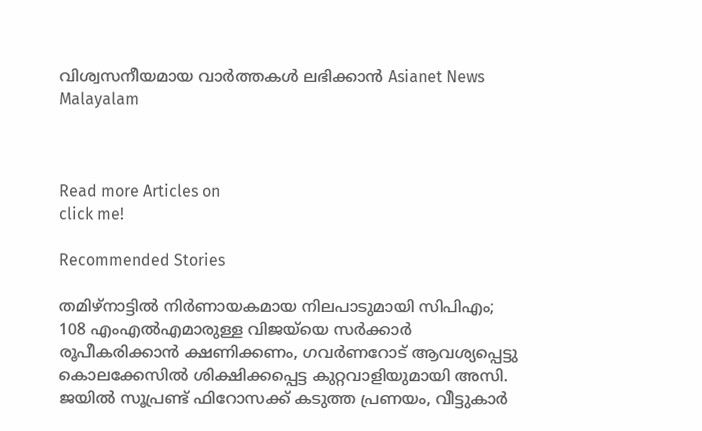വിശ്വസനീയമായ വാർത്തകൾ ലഭിക്കാൻ Asianet News Malayalam



Read more Articles on
click me!

Recommended Stories

തമിഴ്നാട്ടിൽ നിർണായകമായ നിലപാടുമായി സിപിഎം; 108 എംഎൽഎമാരുള്ള വിജയ്‍യെ സർക്കാർ രൂപീകരിക്കാൻ ക്ഷണിക്കണം, ഗവർണറോട് ആവശ്യപ്പെട്ടു
കൊലക്കേസിൽ ശിക്ഷിക്കപ്പെട്ട കുറ്റവാളിയുമായി അസി. ജയിൽ സൂപ്രണ്ട് ഫിറോസക്ക് കടുത്ത പ്രണയം, വീട്ടുകാര്‍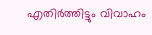എതിര്‍ത്തിട്ടും വിവാഹം